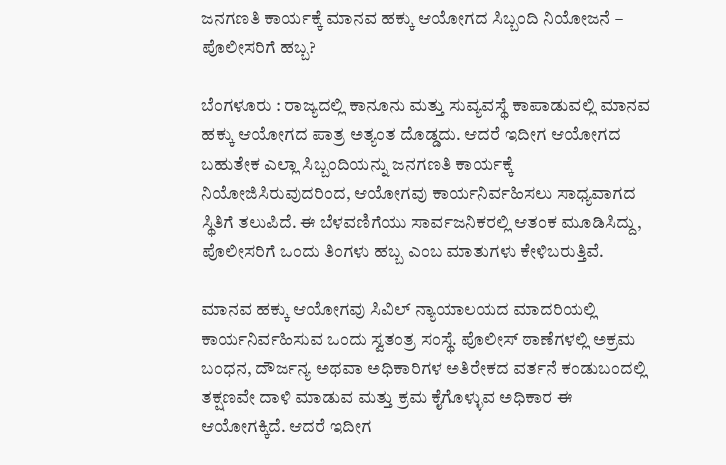ಜನಗಣತಿ ಕಾರ್ಯಕ್ಕೆ ಮಾನವ ಹಕ್ಕು ಆಯೋಗದ ಸಿಬ್ಬಂದಿ ನಿಯೋಜನೆ – ಪೊಲೀಸರಿಗೆ ಹಬ್ಬ?

ಬೆಂಗಳೂರು : ರಾಜ್ಯದಲ್ಲಿ ಕಾನೂನು ಮತ್ತು ಸುವ್ಯವಸ್ಥೆ ಕಾಪಾಡುವಲ್ಲಿ ಮಾನವ ಹಕ್ಕು ಆಯೋಗದ ಪಾತ್ರ ಅತ್ಯಂತ ದೊಡ್ಡದು. ಆದರೆ ಇದೀಗ ಆಯೋಗದ ಬಹುತೇಕ ಎಲ್ಲಾ ಸಿಬ್ಬಂದಿಯನ್ನು ಜನಗಣತಿ ಕಾರ್ಯಕ್ಕೆ ನಿಯೋಜಿಸಿರುವುದರಿಂದ, ಆಯೋಗವು ಕಾರ್ಯನಿರ್ವಹಿಸಲು ಸಾಧ್ಯವಾಗದ ಸ್ಥಿತಿಗೆ ತಲುಪಿದೆ. ಈ ಬೆಳವಣಿಗೆಯು ಸಾರ್ವಜನಿಕರಲ್ಲಿ ಆತಂಕ ಮೂಡಿಸಿದ್ದು, ಪೊಲೀಸರಿಗೆ ಒಂದು ತಿಂಗಳು ಹಬ್ಬ ಎಂಬ ಮಾತುಗಳು ಕೇಳಿಬರುತ್ತಿವೆ.

ಮಾನವ ಹಕ್ಕು ಆಯೋಗವು ಸಿವಿಲ್ ನ್ಯಾಯಾಲಯದ ಮಾದರಿಯಲ್ಲಿ ಕಾರ್ಯನಿರ್ವಹಿಸುವ ಒಂದು ಸ್ವತಂತ್ರ ಸಂಸ್ಥೆ. ಪೊಲೀಸ್ ಠಾಣೆಗಳಲ್ಲಿ ಅಕ್ರಮ ಬಂಧನ, ದೌರ್ಜನ್ಯ ಅಥವಾ ಅಧಿಕಾರಿಗಳ ಅತಿರೇಕದ ವರ್ತನೆ ಕಂಡುಬಂದಲ್ಲಿ ತಕ್ಷಣವೇ ದಾಳಿ ಮಾಡುವ ಮತ್ತು ಕ್ರಮ ಕೈಗೊಳ್ಳುವ ಅಧಿಕಾರ ಈ ಆಯೋಗಕ್ಕಿದೆ. ಆದರೆ ಇದೀಗ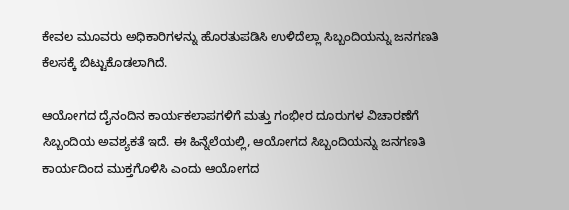ಕೇವಲ ಮೂವರು ಅಧಿಕಾರಿಗಳನ್ನು ಹೊರತುಪಡಿಸಿ ಉಳಿದೆಲ್ಲಾ ಸಿಬ್ಬಂದಿಯನ್ನು ಜನಗಣತಿ ಕೆಲಸಕ್ಕೆ ಬಿಟ್ಟುಕೊಡಲಾಗಿದೆ.

ಆಯೋಗದ ದೈನಂದಿನ ಕಾರ್ಯಕಲಾಪಗಳಿಗೆ ಮತ್ತು ಗಂಭೀರ ದೂರುಗಳ ವಿಚಾರಣೆಗೆ ಸಿಬ್ಬಂದಿಯ ಅವಶ್ಯಕತೆ ಇದೆ. ಈ ಹಿನ್ನೆಲೆಯಲ್ಲಿ, ಆಯೋಗದ ಸಿಬ್ಬಂದಿಯನ್ನು ಜನಗಣತಿ ಕಾರ್ಯದಿಂದ ಮುಕ್ತಗೊಳಿಸಿ ಎಂದು ಆಯೋಗದ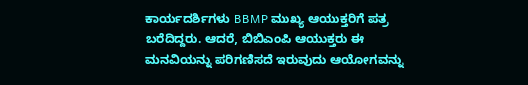ಕಾರ್ಯದರ್ಶಿಗಳು BBMP ಮುಖ್ಯ ಆಯುಕ್ತರಿಗೆ ಪತ್ರ ಬರೆದಿದ್ದರು. ಆದರೆ, ಬಿಬಿಎಂಪಿ ಆಯುಕ್ತರು ಈ ಮನವಿಯನ್ನು ಪರಿಗಣಿಸದೆ ಇರುವುದು ಆಯೋಗವನ್ನು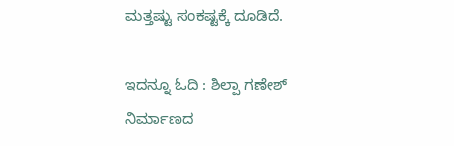ಮತ್ತಷ್ಟು ಸಂಕಷ್ಟಕ್ಕೆ ದೂಡಿದೆ.

ಇದನ್ನೂ ಓದಿ : ಶಿಲ್ಪಾ ಗಣೇಶ್ ನಿರ್ಮಾಣದ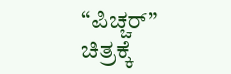“ಪಿಚ್ಚರ್” ಚಿತ್ರಕ್ಕೆ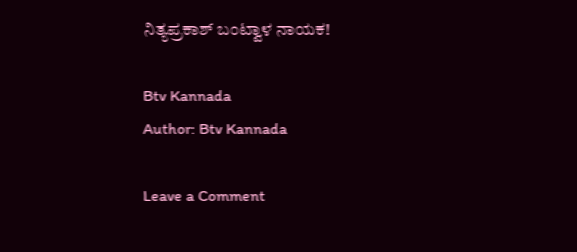ನಿತ್ಯಪ್ರಕಾಶ್ ಬಂಟ್ವಾಳ ನಾಯಕ!

Btv Kannada
Author: Btv Kannada

Leave a Comment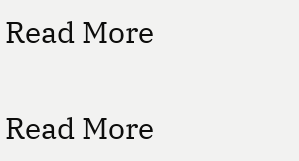Read More

Read More